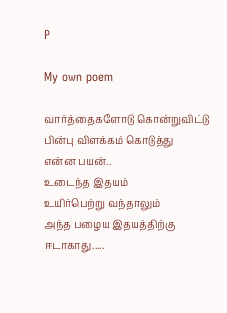P

My own poem

வார்த்தைகளோடு கொன்றுவிட்டு
பின்பு விளக்கம் கொடுத்து
என்ன பயன்..
உடைந்த இதயம்
உயிர்பெற்று வந்தாலும்
அந்த பழைய இதயத்திற்கு
ஈடாகாது.....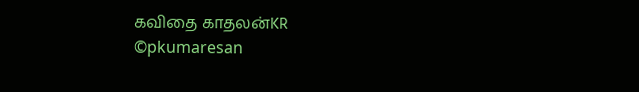கவிதை காதலன்KR
©pkumaresan